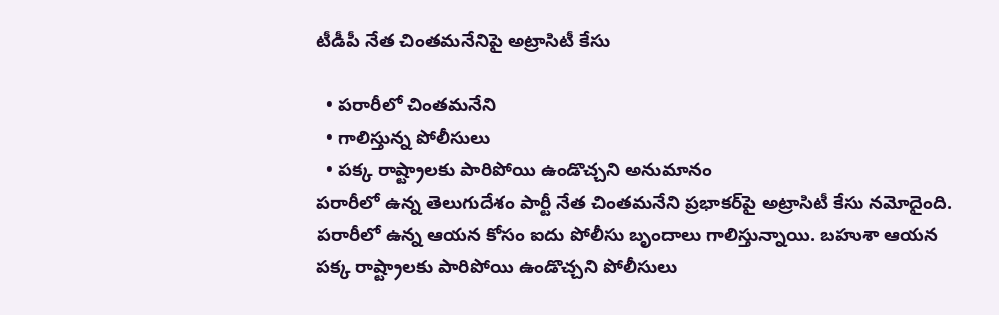టీడీపీ నేత చింతమనేనిపై అట్రాసిటీ కేసు

  • పరారీలో చింతమనేని
  • గాలిస్తున్న పోలీసులు
  • పక్క రాష్ట్రాలకు పారిపోయి ఉండొచ్చని అనుమానం
పరారీలో ఉన్న తెలుగుదేశం పార్టీ నేత చింతమనేని ప్రభాకర్‌పై అట్రాసిటీ కేసు నమోదైంది. పరారీలో ఉన్న ఆయన కోసం ఐదు పోలీసు బృందాలు గాలిస్తున్నాయి. బహుశా ఆయన పక్క రాష్ట్రాలకు పారిపోయి ఉండొచ్చని పోలీసులు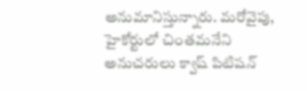అనుమానిస్తున్నారు. మరోవైపు, హైకోర్టులో చింతమనేని అనుచరులు క్వాష్ పిటిషన్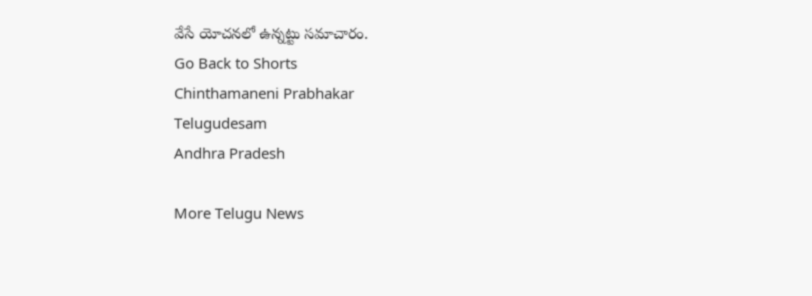వేసే యోచనలో ఉన్నట్టు సమాచారం.
Go Back to Shorts
Chinthamaneni Prabhakar
Telugudesam
Andhra Pradesh

More Telugu News